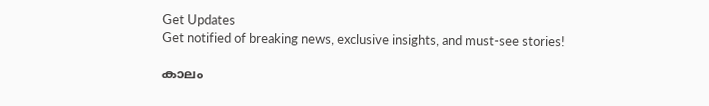Get Updates
Get notified of breaking news, exclusive insights, and must-see stories!

കാലം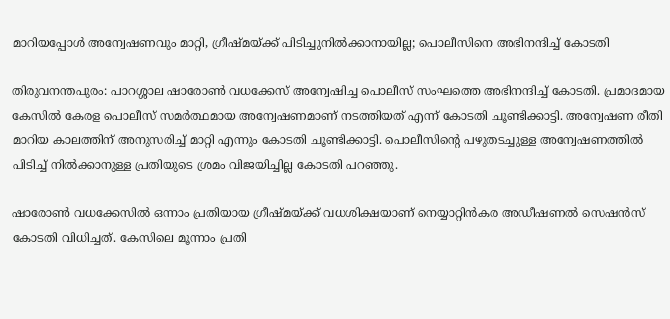മാറിയപ്പോള്‍ അന്വേഷണവും മാറ്റി, ഗ്രീഷ്മയ്ക്ക് പിടിച്ചുനില്‍ക്കാനായില്ല; പൊലീസിനെ അഭിനന്ദിച്ച് കോടതി

തിരുവനന്തപുരം: പാറശ്ശാല ഷാരോണ്‍ വധക്കേസ് അന്വേഷിച്ച പൊലീസ് സംഘത്തെ അഭിനന്ദിച്ച് കോടതി. പ്രമാദമായ കേസില്‍ കേരള പൊലീസ് സമര്‍ത്ഥമായ അന്വേഷണമാണ് നടത്തിയത് എന്ന് കോടതി ചൂണ്ടിക്കാട്ടി. അന്വേഷണ രീതി മാറിയ കാലത്തിന് അനുസരിച്ച് മാറ്റി എന്നും കോടതി ചൂണ്ടിക്കാട്ടി. പൊലീസിന്റെ പഴുതടച്ചുള്ള അന്വേഷണത്തില്‍ പിടിച്ച് നില്‍ക്കാനുള്ള പ്രതിയുടെ ശ്രമം വിജയിച്ചില്ല കോടതി പറഞ്ഞു.

ഷാരോണ്‍ വധക്കേസില്‍ ഒന്നാം പ്രതിയായ ഗ്രീഷ്മയ്ക്ക് വധശിക്ഷയാണ് നെയ്യാറ്റിന്‍കര അഡീഷണല്‍ സെഷന്‍സ് കോടതി വിധിച്ചത്. കേസിലെ മൂന്നാം പ്രതി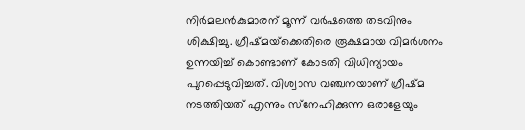നിര്‍മലന്‍കുമാരന് മൂന്ന് വര്‍ഷത്തെ തടവിനും ശിക്ഷിച്ചു. ഗ്രീഷ്മയ്‌ക്കെതിരെ രൂക്ഷമായ വിമര്‍ശനം ഉന്നയിച്ച് കൊണ്ടാണ് കോടതി വിധിന്യായം പുറപ്പെടുവിച്ചത്. വിശ്വാസ വഞ്ചനയാണ് ഗ്രീഷ്മ നടത്തിയത് എന്നും സ്‌നേഹിക്കുന്ന ഒരാളേയും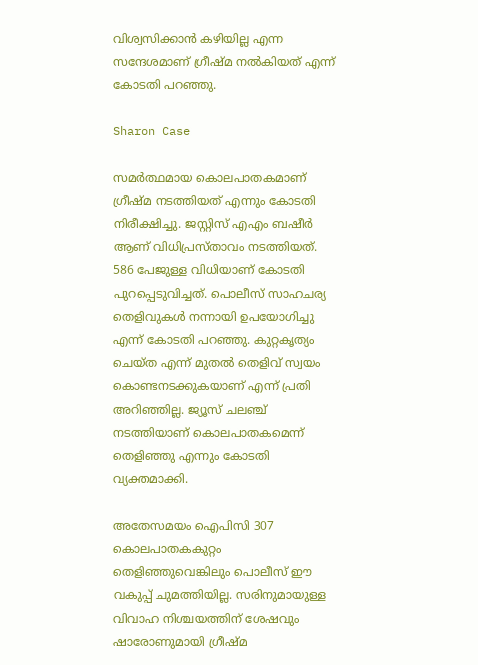വിശ്വസിക്കാന്‍ കഴിയില്ല എന്ന സന്ദേശമാണ് ഗ്രീഷ്മ നല്‍കിയത് എന്ന് കോടതി പറഞ്ഞു.

Sharon Case

സമര്‍ത്ഥമായ കൊലപാതകമാണ് ഗ്രീഷ്മ നടത്തിയത് എന്നും കോടതി നിരീക്ഷിച്ചു. ജസ്റ്റിസ് എഎം ബഷീര്‍ ആണ് വിധിപ്രസ്താവം നടത്തിയത്. 586 പേജുള്ള വിധിയാണ് കോടതി പുറപ്പെടുവിച്ചത്. പൊലീസ് സാഹചര്യ തെളിവുകള്‍ നന്നായി ഉപയോഗിച്ചു എന്ന് കോടതി പറഞ്ഞു. കുറ്റകൃത്യം ചെയ്ത എന്ന് മുതല്‍ തെളിവ് സ്വയം കൊണ്ടനടക്കുകയാണ് എന്ന് പ്രതി അറിഞ്ഞില്ല. ജ്യൂസ് ചലഞ്ച് നടത്തിയാണ് കൊലപാതകമെന്ന് തെളിഞ്ഞു എന്നും കോടതി വ്യക്തമാക്കി.

അതേസമയം ഐപിസി 307 കൊലപാതകകുറ്റം തെളിഞ്ഞുവെങ്കിലും പൊലീസ് ഈ വകുപ്പ് ചുമത്തിയില്ല. സരിനുമായുള്ള വിവാഹ നിശ്ചയത്തിന് ശേഷവും ഷാരോണുമായി ഗ്രീഷ്മ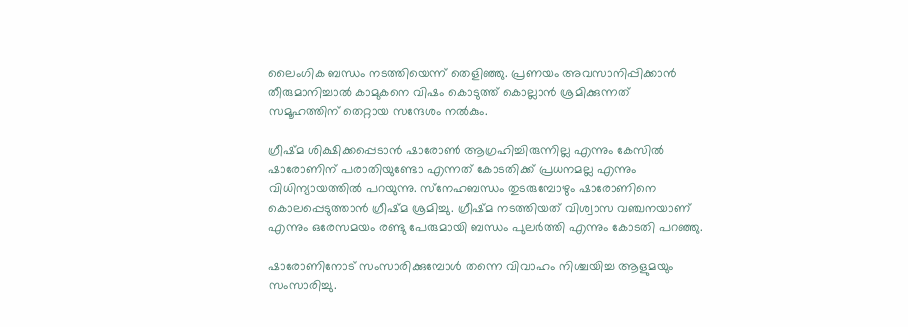ലൈംഗിക ബന്ധം നടത്തിയെന്ന് തെളിഞ്ഞു. പ്രണയം അവസാനിപ്പിക്കാന്‍ തീരുമാനിച്ചാല്‍ കാമുകനെ വിഷം കൊടുത്ത് കൊല്ലാന്‍ ശ്രമിക്കുന്നത് സമൂഹത്തിന് തെറ്റായ സന്ദേശം നല്‍കും.

ഗ്രീഷ്മ ശിക്ഷിക്കപ്പെടാന്‍ ഷാരോണ്‍ ആഗ്രഹിച്ചിരുന്നില്ല എന്നും കേസില്‍ ഷാരോണിന് പരാതിയുണ്ടോ എന്നത് കോടതിക്ക് പ്രധനമല്ല എന്നും വിധിന്യായത്തില്‍ പറയുന്നു. സ്‌നേഹബന്ധം തുടരുമ്പോഴും ഷാരോണിനെ കൊലപ്പെടുത്താന്‍ ഗ്രീഷ്മ ശ്രമിച്ചു. ഗ്രീഷ്മ നടത്തിയത് വിശ്വാസ വഞ്ചനയാണ് എന്നും ഒരേസമയം രണ്ടു പേരുമായി ബന്ധം പുലര്‍ത്തി എന്നും കോടതി പറഞ്ഞു.

ഷാരോണിനോട് സംസാരിക്കുമ്പോള്‍ തന്നെ വിവാഹം നിശ്ചയിച്ച ആളുമയും സംസാരിച്ചു.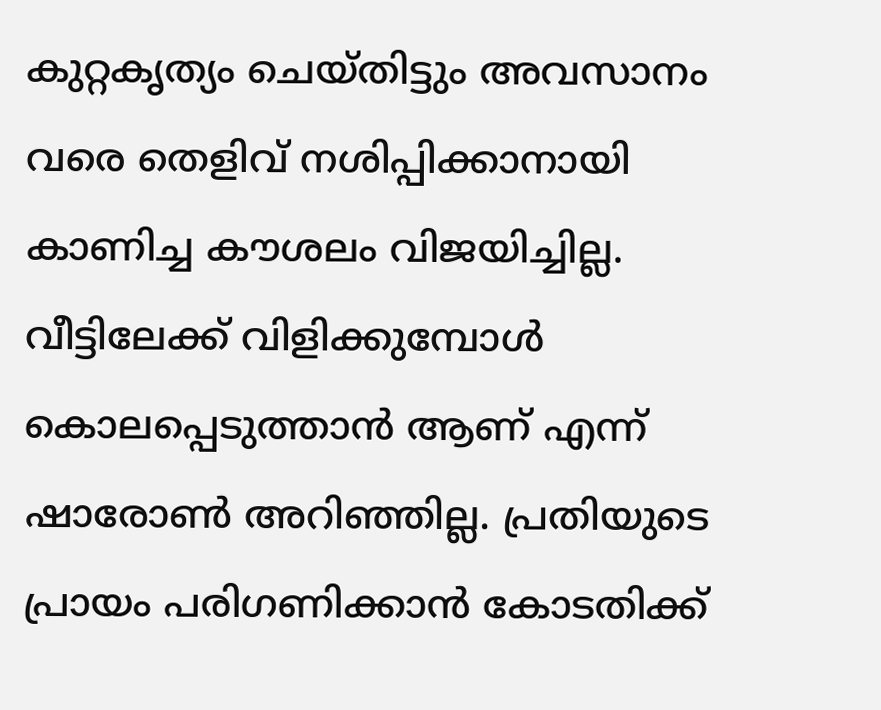കുറ്റകൃത്യം ചെയ്തിട്ടും അവസാനം വരെ തെളിവ് നശിപ്പിക്കാനായി കാണിച്ച കൗശലം വിജയിച്ചില്ല. വീട്ടിലേക്ക് വിളിക്കുമ്പോള്‍ കൊലപ്പെടുത്താന്‍ ആണ് എന്ന് ഷാരോണ്‍ അറിഞ്ഞില്ല. പ്രതിയുടെ പ്രായം പരിഗണിക്കാന്‍ കോടതിക്ക്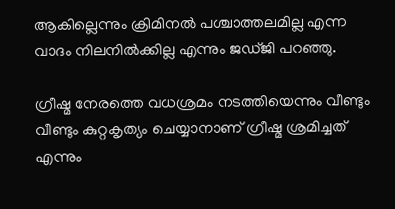ആകില്ലെന്നും ക്രിമിനല്‍ പശ്ചാത്തലമില്ല എന്ന വാദം നിലനില്‍ക്കില്ല എന്നും ജഡ്ജി പറഞ്ഞു.

ഗ്രീഷ്മ നേരത്തെ വധശ്രമം നടത്തിയെന്നും വീണ്ടും വീണ്ടും കുറ്റകൃത്യം ചെയ്യാനാണ് ഗ്രീഷ്മ ശ്രമിച്ചത് എന്നും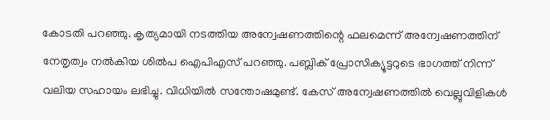കോടതി പറഞ്ഞു. കൃത്യമായി നടത്തിയ അന്വേഷണത്തിന്റെ ഫലമെന്ന് അന്വേഷണത്തിന് നേതൃത്വം നല്‍കിയ ശില്‍പ ഐപിഎസ് പറഞ്ഞു. പബ്ലിക് പ്രോസിക്യൂട്ടറുടെ ഭാഗത്ത് നിന്ന് വലിയ സഹായം ലഭിച്ചു. വിധിയില്‍ സന്തോഷമുണ്ട്. കേസ് അന്വേഷണത്തില്‍ വെല്ലുവിളികള്‍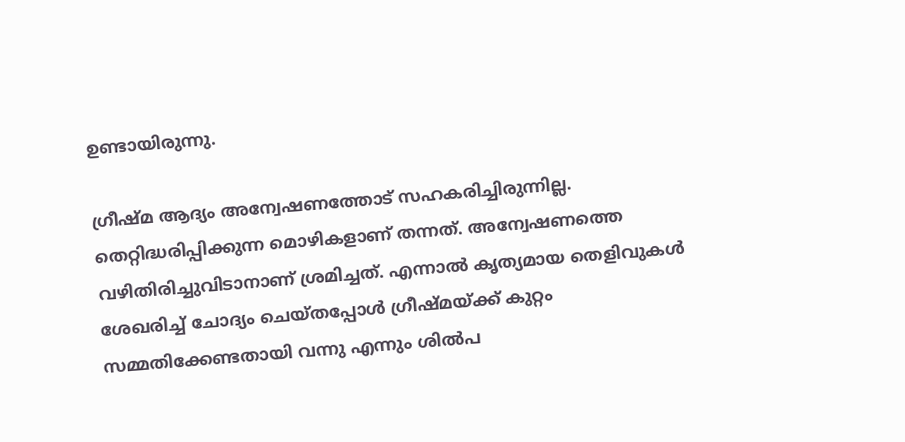ഉണ്ടായിരുന്നു.

ഗ്രീഷ്മ ആദ്യം അന്വേഷണത്തോട് സഹകരിച്ചിരുന്നില്ല. തെറ്റിദ്ധരിപ്പിക്കുന്ന മൊഴികളാണ് തന്നത്. അന്വേഷണത്തെ വഴിതിരിച്ചുവിടാനാണ് ശ്രമിച്ചത്. എന്നാല്‍ കൃത്യമായ തെളിവുകള്‍ ശേഖരിച്ച് ചോദ്യം ചെയ്തപ്പോള്‍ ഗ്രീഷ്മയ്ക്ക് കുറ്റം സമ്മതിക്കേണ്ടതായി വന്നു എന്നും ശില്‍പ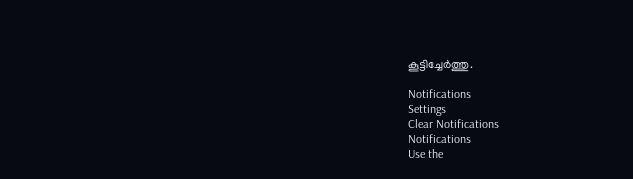കൂട്ടിച്ചേര്‍ത്തു.

Notifications
Settings
Clear Notifications
Notifications
Use the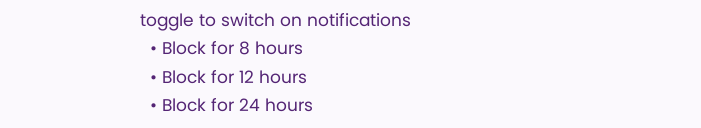toggle to switch on notifications
  • Block for 8 hours
  • Block for 12 hours
  • Block for 24 hours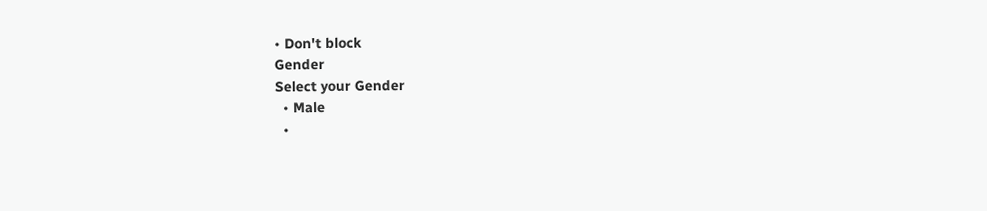• Don't block
Gender
Select your Gender
  • Male
  •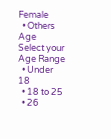Female
  • Others
Age
Select your Age Range
  • Under 18
  • 18 to 25
  • 26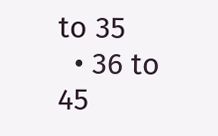to 35
  • 36 to 45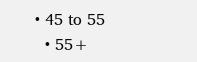• 45 to 55
  • 55+